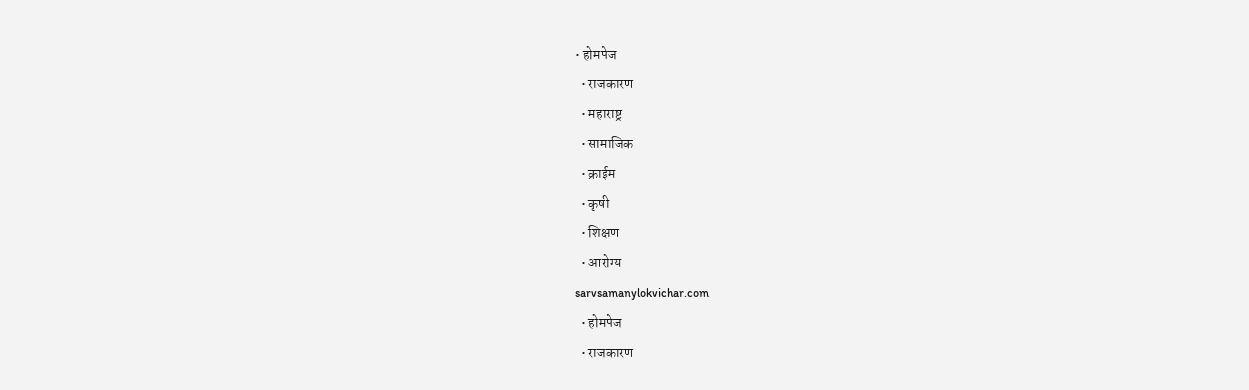• होमपेज
  • राजकारण
  • महाराष्ट्र
  • सामाजिक
  • क्राईम
  • कृषी
  • शिक्षण
  • आरोग्य
sarvsamanylokvichar.com
  • होमपेज
  • राजकारण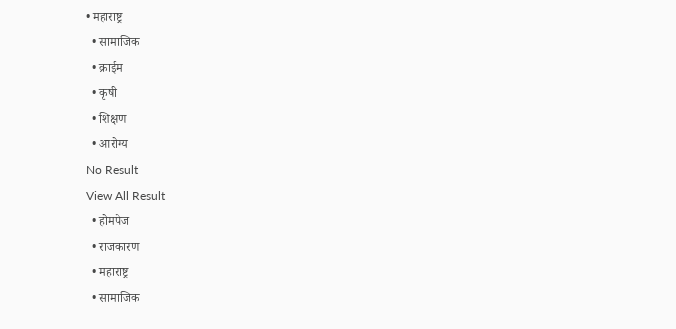• महाराष्ट्र
  • सामाजिक
  • क्राईम
  • कृषी
  • शिक्षण
  • आरोग्य
No Result
View All Result
  • होमपेज
  • राजकारण
  • महाराष्ट्र
  • सामाजिक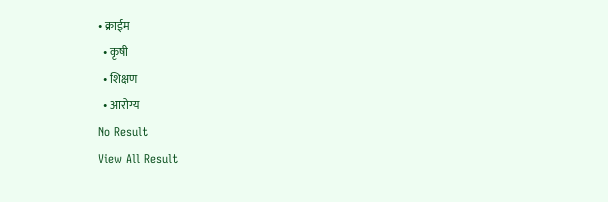• क्राईम
  • कृषी
  • शिक्षण
  • आरोग्य
No Result
View All Result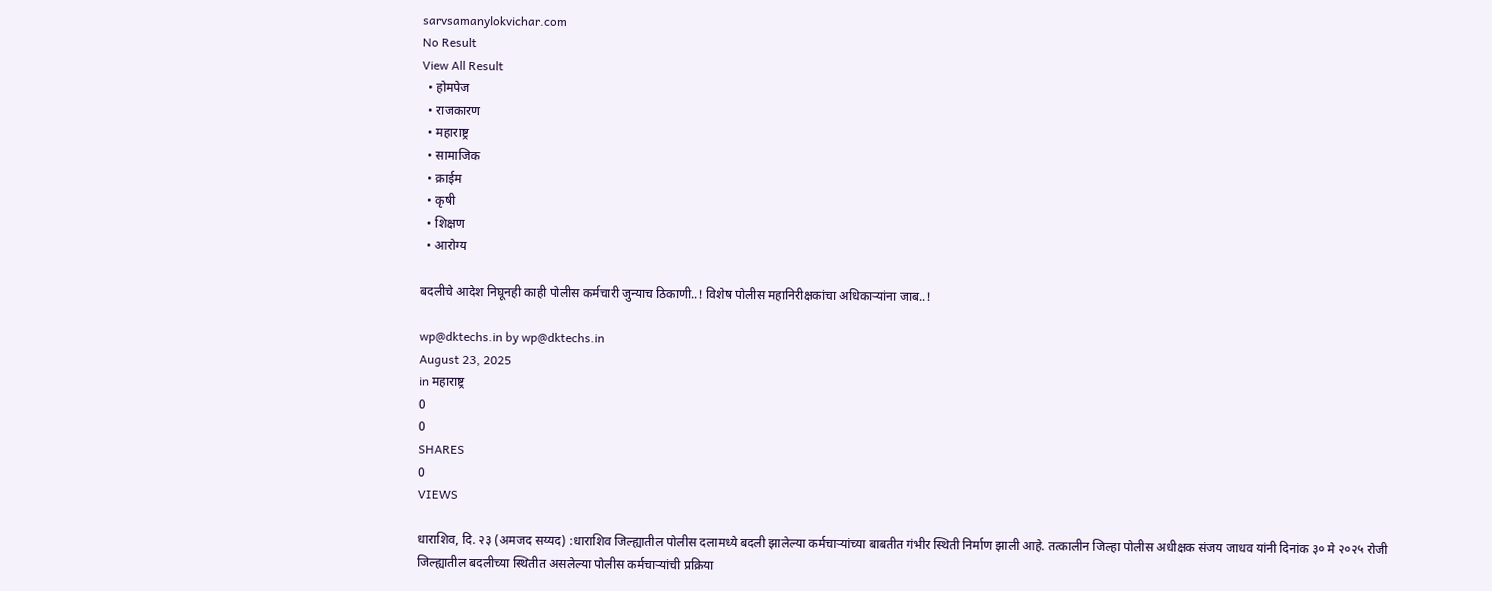sarvsamanylokvichar.com
No Result
View All Result
  • होमपेज
  • राजकारण
  • महाराष्ट्र
  • सामाजिक
  • क्राईम
  • कृषी
  • शिक्षण
  • आरोग्य

बदलीचे आदेश निघूनही काही पोलीस कर्मचारी जुन्याच ठिकाणी..! विशेष पोलीस महानिरीक्षकांचा अधिकाऱ्यांना जाब..!

wp@dktechs.in by wp@dktechs.in
August 23, 2025
in महाराष्ट्र
0
0
SHARES
0
VIEWS

धाराशिव, दि. २३ (अमजद सय्यद) :धाराशिव जिल्ह्यातील पोलीस दलामध्ये बदली झालेल्या कर्मचाऱ्यांच्या बाबतीत गंभीर स्थिती निर्माण झाली आहे. तत्कालीन जिल्हा पोलीस अधीक्षक संजय जाधव यांनी दिनांक ३० मे २०२५ रोजी जिल्ह्यातील बदलीच्या स्थितीत असलेल्या पोलीस कर्मचाऱ्यांची प्रक्रिया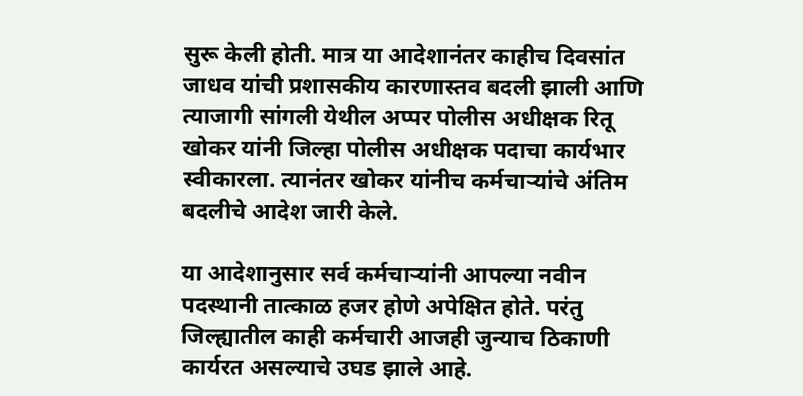सुरू केली होती. मात्र या आदेशानंतर काहीच दिवसांत जाधव यांची प्रशासकीय कारणास्तव बदली झाली आणि त्याजागी सांगली येथील अप्पर पोलीस अधीक्षक रितू खोकर यांनी जिल्हा पोलीस अधीक्षक पदाचा कार्यभार स्वीकारला. त्यानंतर खोकर यांनीच कर्मचाऱ्यांचे अंतिम बदलीचे आदेश जारी केले.

या आदेशानुसार सर्व कर्मचाऱ्यांनी आपल्या नवीन पदस्थानी तात्काळ हजर होणे अपेक्षित होते. परंतु जिल्ह्यातील काही कर्मचारी आजही जुन्याच ठिकाणी कार्यरत असल्याचे उघड झाले आहे.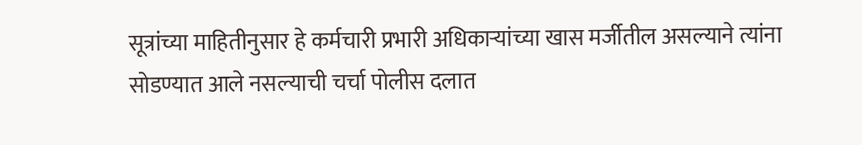सूत्रांच्या माहितीनुसार हे कर्मचारी प्रभारी अधिकाऱ्यांच्या खास मर्जीतील असल्याने त्यांना सोडण्यात आले नसल्याची चर्चा पोलीस दलात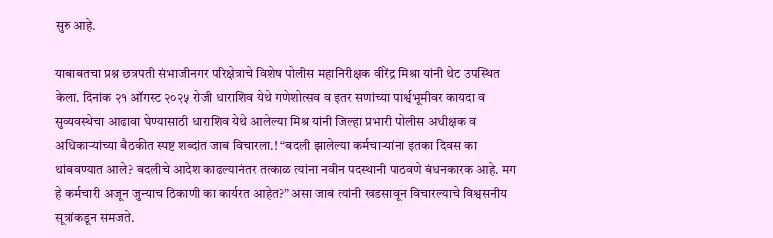सुरु आहे.

याबाबतचा प्रश्न छत्रपती संभाजीनगर परिक्षेत्राचे विशेष पोलीस महानिरीक्षक वीरेंद्र मिश्रा यांनी थेट उपस्थित केला. दिनांक २१ ऑगस्ट २०२५ रोजी धाराशिव येथे गणेशोत्सव व इतर सणांच्या पार्श्वभूमीवर कायदा व सुव्यवस्थेचा आढावा घेण्यासाठी धाराशिव येथे आलेल्या मिश्र यांनी जिल्हा प्रभारी पोलीस अधीक्षक व अधिकाऱ्यांच्या बैठकीत स्पष्ट शब्दांत जाब विचारला.! “बदली झालेल्या कर्मचाऱ्यांना इतका दिवस का थांबवण्यात आले? बदलीचे आदेश काढल्यानंतर तत्काळ त्यांना नवीन पदस्थानी पाठवणे बंधनकारक आहे. मग हे कर्मचारी अजून जुन्याच ठिकाणी का कार्यरत आहेत?” असा जाब त्यांनी खडसावून विचारल्याचे विश्वसनीय सूत्रांकडून समजते.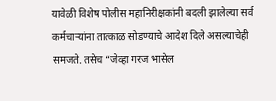यावेळी विशेष पोलीस महानिरीक्षकांनी बदली झालेल्या सर्व कर्मचाऱ्यांना तात्काळ सोडण्याचे आदेश दिले असल्याचेही समजते. तसेच “जेव्हा गरज भासेल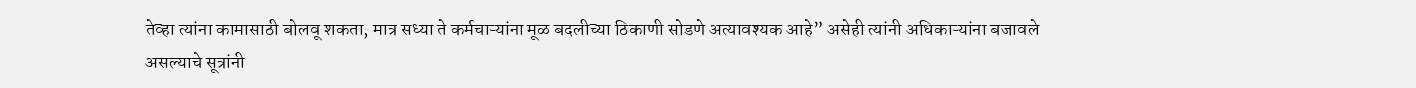तेव्हा त्यांना कामासाठी बोलवू शकता, मात्र सध्या ते कर्मचाऱ्यांना मूळ बदलीच्या ठिकाणी सोडणे अत्यावश्यक आहे” असेही त्यांनी अधिकाऱ्यांना बजावले असल्याचे सूत्रांनी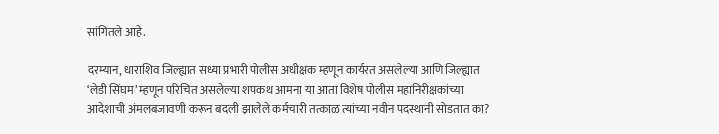सांगितले आहे.

दरम्यान, धाराशिव जिल्ह्यात सध्या प्रभारी पोलीस अधीक्षक म्हणून कार्यरत असलेल्या आणि जिल्ह्यात ‘लेडी सिंघम’ म्हणून परिचित असलेल्या शपकथ आमना या आता विशेष पोलीस महानिरीक्षकांच्या आदेशाची अंमलबजावणी करून बदली झालेले कर्मचारी तत्काळ त्यांच्या नवीन पदस्थानी सोडतात का?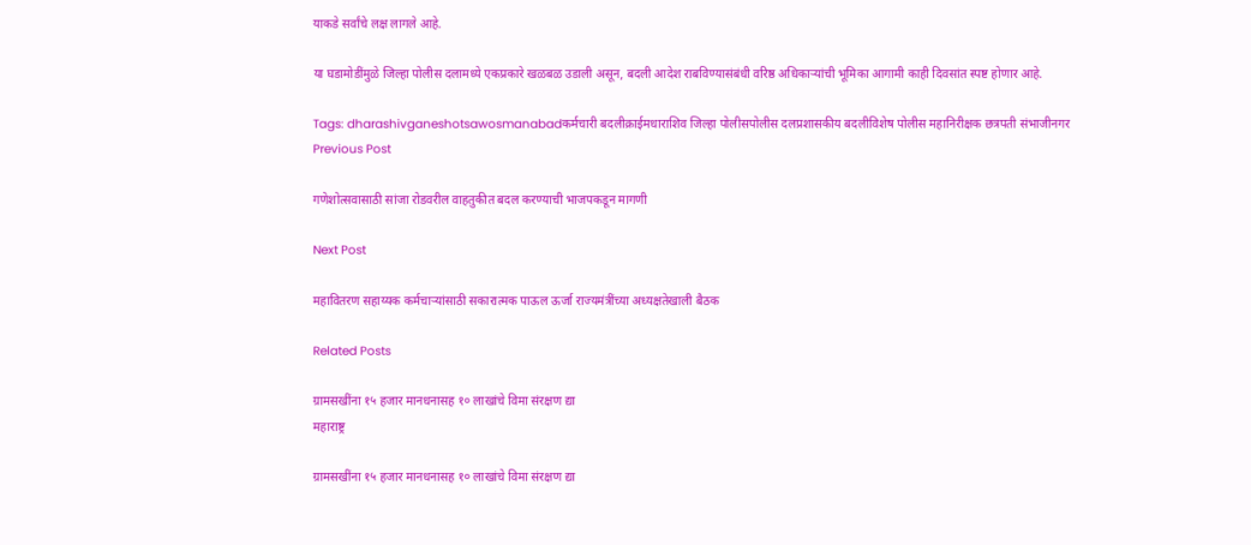याकडे सर्वांचे लक्ष लागले आहे.

या घडामोडींमुळे जिल्हा पोलीस दलामध्ये एकप्रकारे खळबळ उडाली असून, बदली आदेश राबविण्यासंबंधी वरिष्ठ अधिकाऱ्यांची भूमिका आगामी काही दिवसांत स्पष्ट होणार आहे.

Tags: dharashivganeshotsawosmanabadकर्मचारी बदलीक्राईमधाराशिव जिल्हा पोलीसपोलीस दलप्रशासकीय बदलीविशेष पोलीस महानिरीक्षक छत्रपती संभाजीनगर
Previous Post

गणेशोत्सवासाठी सांजा रोडवरील वाहतुकीत बदल करण्याची भाजपकडून मागणी

Next Post

महावितरण सहाय्यक कर्मचाऱ्यांसाठी सकारात्मक पाऊल ऊर्जा राज्यमंत्रींच्या अध्यक्षतेखाली बैठक

Related Posts

ग्रामसखींना १५ हजार मानधनासह १० लाखांचे विमा संरक्षण द्या
महाराष्ट्र

ग्रामसखींना १५ हजार मानधनासह १० लाखांचे विमा संरक्षण द्या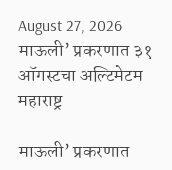August 27, 2026
माऊली’ प्रकरणात ३१ ऑगस्टचा अल्टिमेटम
महाराष्ट्र

माऊली’ प्रकरणात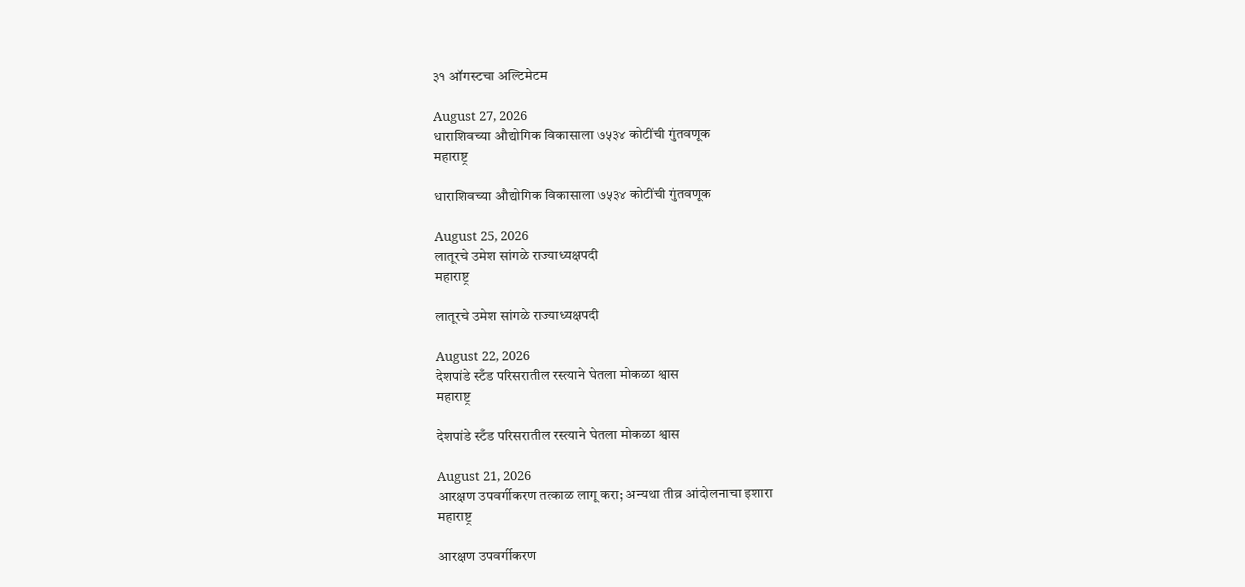३१ ऑगस्टचा अल्टिमेटम

August 27, 2026
धाराशिवच्या औद्योगिक विकासाला ७५३४ कोटींची गुंतवणूक
महाराष्ट्र

धाराशिवच्या औद्योगिक विकासाला ७५३४ कोटींची गुंतवणूक

August 25, 2026
लातूरचे उमेश सांगळे राज्याध्यक्षपदी
महाराष्ट्र

लातूरचे उमेश सांगळे राज्याध्यक्षपदी

August 22, 2026
देशपांडे स्टँड परिसरातील रस्त्याने घेतला मोकळा श्वास
महाराष्ट्र

देशपांडे स्टँड परिसरातील रस्त्याने घेतला मोकळा श्वास

August 21, 2026
आरक्षण उपवर्गीकरण तत्काळ लागू करा; अन्यथा तीव्र आंदोलनाचा इशारा
महाराष्ट्र

आरक्षण उपवर्गीकरण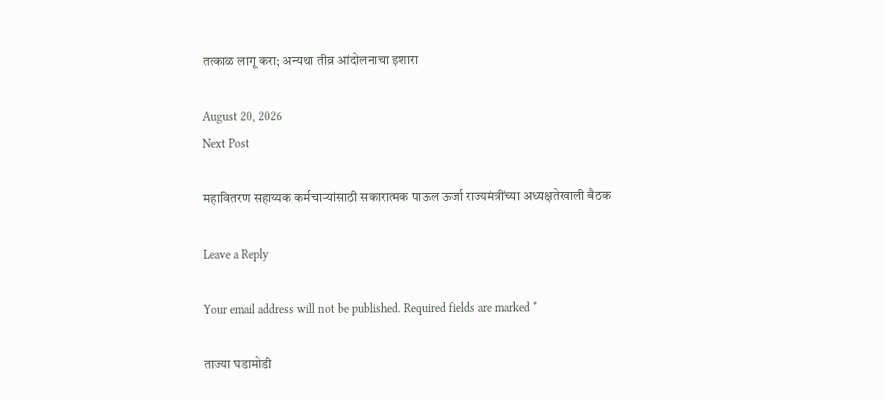तत्काळ लागू करा; अन्यथा तीव्र आंदोलनाचा इशारा

August 20, 2026
Next Post

महावितरण सहाय्यक कर्मचाऱ्यांसाठी सकारात्मक पाऊल ऊर्जा राज्यमंत्रींच्या अध्यक्षतेखाली बैठक

Leave a Reply

Your email address will not be published. Required fields are marked *

ताज्या घडामोडी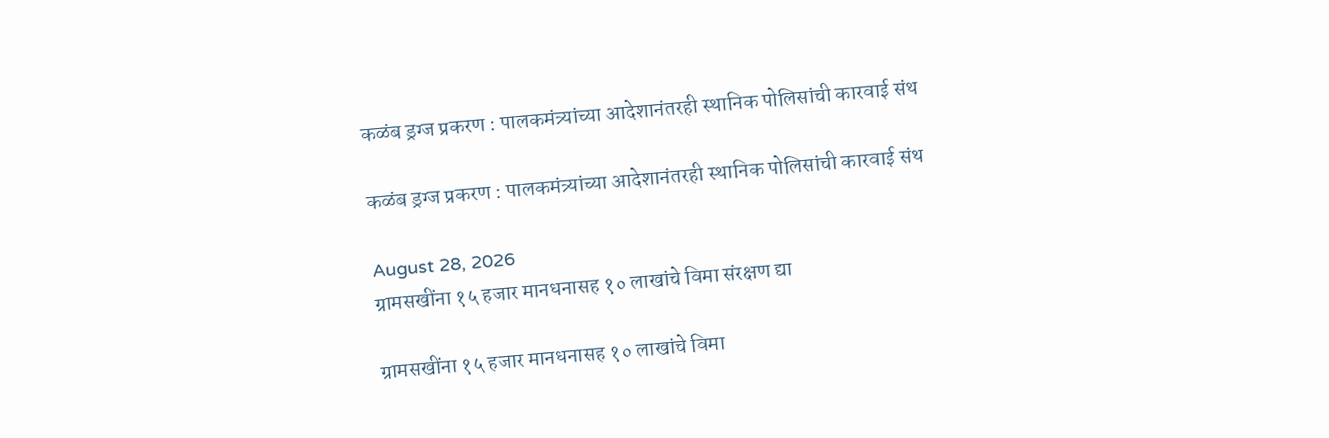कळंब ड्रग्ज प्रकरण : पालकमंत्र्यांच्या आदेशानंतरही स्थानिक पोलिसांची कारवाई संथ

कळंब ड्रग्ज प्रकरण : पालकमंत्र्यांच्या आदेशानंतरही स्थानिक पोलिसांची कारवाई संथ

August 28, 2026
ग्रामसखींना १५ हजार मानधनासह १० लाखांचे विमा संरक्षण द्या

ग्रामसखींना १५ हजार मानधनासह १० लाखांचे विमा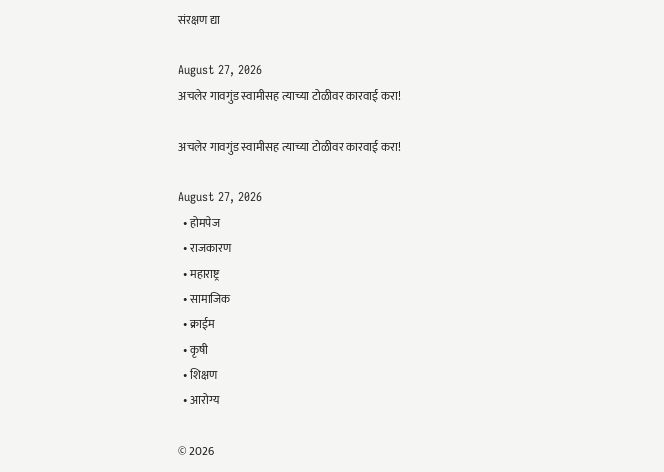संरक्षण द्या

August 27, 2026
अचलेर गावगुंड स्वामीसह त्याच्या टोळीवर कारवाई करा!

अचलेर गावगुंड स्वामीसह त्याच्या टोळीवर कारवाई करा!

August 27, 2026
  • होमपेज
  • राजकारण
  • महाराष्ट्र
  • सामाजिक
  • क्राईम
  • कृषी
  • शिक्षण
  • आरोग्य

© 2026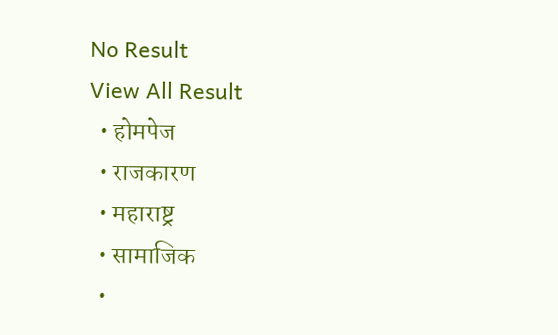No Result
View All Result
  • होमपेज
  • राजकारण
  • महाराष्ट्र
  • सामाजिक
  •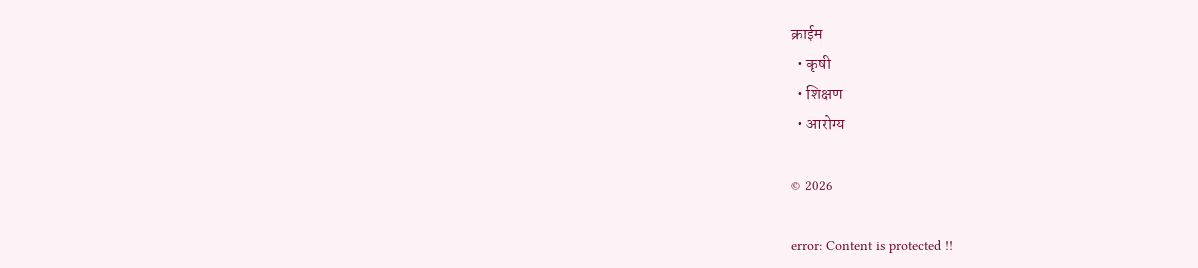क्राईम
  • कृषी
  • शिक्षण
  • आरोग्य

© 2026

error: Content is protected !!